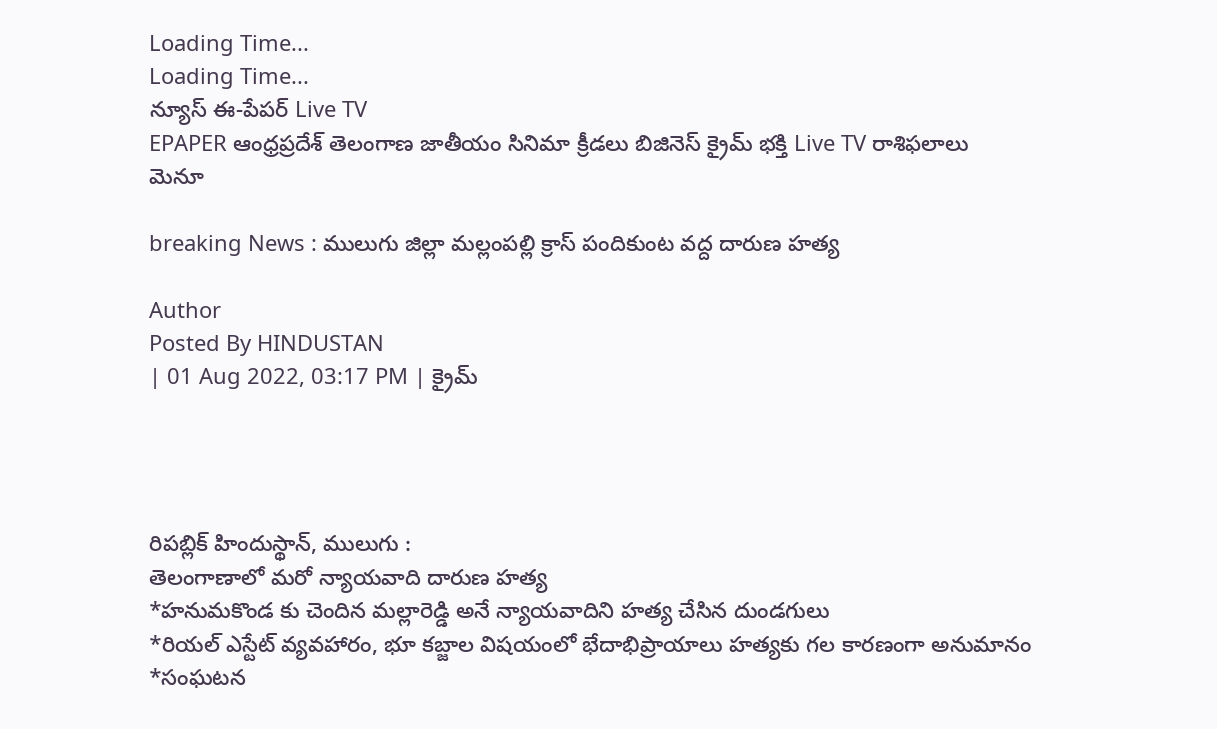Loading Time...
Loading Time...
న్యూస్ ఈ-పేపర్ Live TV
EPAPER ఆంధ్రప్రదేశ్ తెలంగాణ జాతీయం సినిమా క్రీడలు బిజినెస్ క్రైమ్ భక్తి Live TV రాశిఫలాలు
మెనూ

breaking News : ములుగు జిల్లా మల్లంపల్లి క్రాస్ పందికుంట వద్ద దారుణ హత్య

Author
Posted By HINDUSTAN
| 01 Aug 2022, 03:17 PM | క్రైమ్




రిపబ్లిక్ హిందుస్థాన్, ములుగు :
తెలంగాణాలో మరో న్యాయవాది దారుణ హత్య
*హనుమకొండ కు చెందిన మల్లారెడ్డి అనే న్యాయవాదిని హత్య చేసిన దుండగులు
*రియల్ ఎస్టేట్ వ్యవహారం, భూ కబ్జాల విషయంలో భేదాభిప్రాయాలు హత్యకు గల కారణంగా అనుమానం
*సంఘటన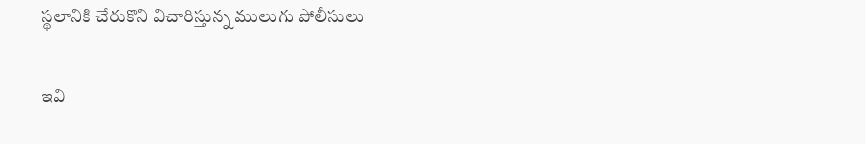స్థలానికి చేరుకొని విచారిస్తున్న ములుగు పోలీసులు

ఇవి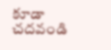కూడా చదవండి